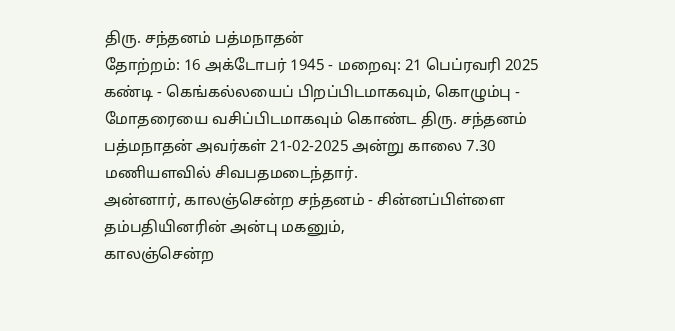திரு. சந்தனம் பத்மநாதன்
தோற்றம்: 16 அக்டோபர் 1945 - மறைவு: 21 பெப்ரவரி 2025
கண்டி - கெங்கல்லயைப் பிறப்பிடமாகவும், கொழும்பு - மோதரையை வசிப்பிடமாகவும் கொண்ட திரு. சந்தனம் பத்மநாதன் அவர்கள் 21-02-2025 அன்று காலை 7.30 மணியளவில் சிவபதமடைந்தார்.
அன்னார், காலஞ்சென்ற சந்தனம் - சின்னப்பிள்ளை தம்பதியினரின் அன்பு மகனும்,
காலஞ்சென்ற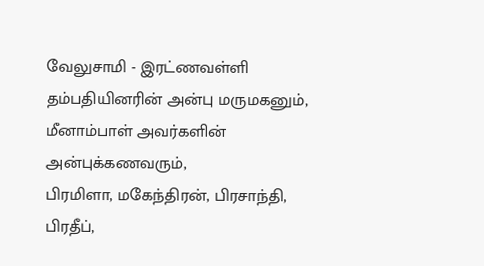வேலுசாமி - இரட்ணவள்ளி தம்பதியினரின் அன்பு மருமகனும்,
மீனாம்பாள் அவர்களின் அன்புக்கணவரும்,
பிரமிளா, மகேந்திரன், பிரசாந்தி, பிரதீப்,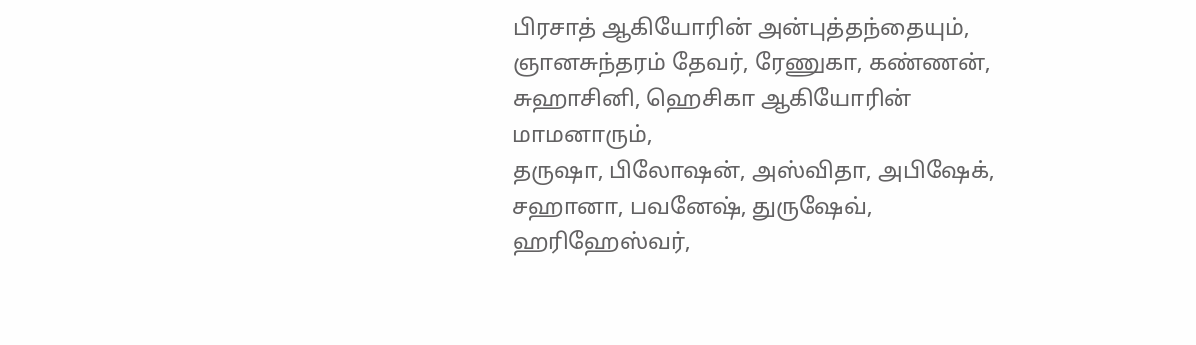பிரசாத் ஆகியோரின் அன்புத்தந்தையும்,
ஞானசுந்தரம் தேவர், ரேணுகா, கண்ணன், சுஹாசினி, ஹெசிகா ஆகியோரின் மாமனாரும்,
தருஷா, பிலோஷன், அஸ்விதா, அபிஷேக், சஹானா, பவனேஷ், துருஷேவ், ஹரிஹேஸ்வர்,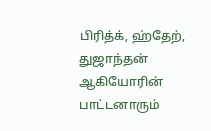பிரித்க், ஹ்தேற், துஜாந்தன் ஆகியோரின் பாட்டனாரும்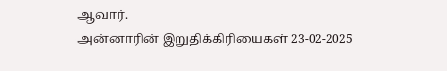ஆவார்.
அன்னாரின் இறுதிக்கிரியைகள் 23-02-2025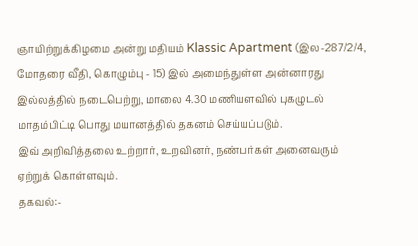ஞாயிற்றுக்கிழமை அன்று மதியம் Klassic Apartment (இல-287/2/4, மோதரை வீதி, கொழும்பு - 15) இல் அமைந்துள்ள அன்னாரது இல்லத்தில் நடைபெற்று, மாலை 4.30 மணியளவில் புகழுடல் மாதம்பிட்டி பொது மயானத்தில் தகனம் செய்யப்படும்.
இவ் அறிவித்தலை உற்றார், உறவினர், நண்பர்கள் அனைவரும் ஏற்றுக் கொள்ளவும்.
தகவல்:-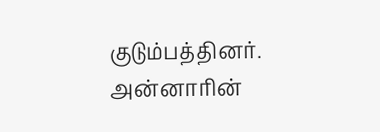குடும்பத்தினர்.
அன்னாரின்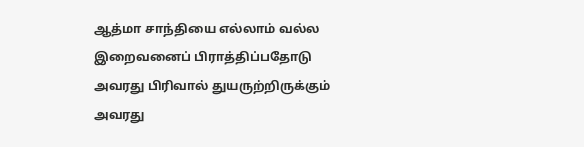ஆத்மா சாந்தியை எல்லாம் வல்ல இறைவனைப் பிராத்திப்பதோடு அவரது பிரிவால் துயருற்றிருக்கும் அவரது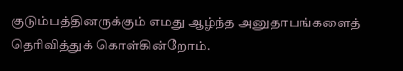குடும்பத்தினருக்கும் எமது ஆழ்ந்த அனுதாபங்களைத் தெரிவித்துக் கொள்கின்றோம்.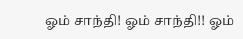ஓம் சாந்தி! ஓம் சாந்தி!! ஓம்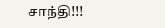சாந்தி!!!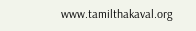www.tamilthakaval.org